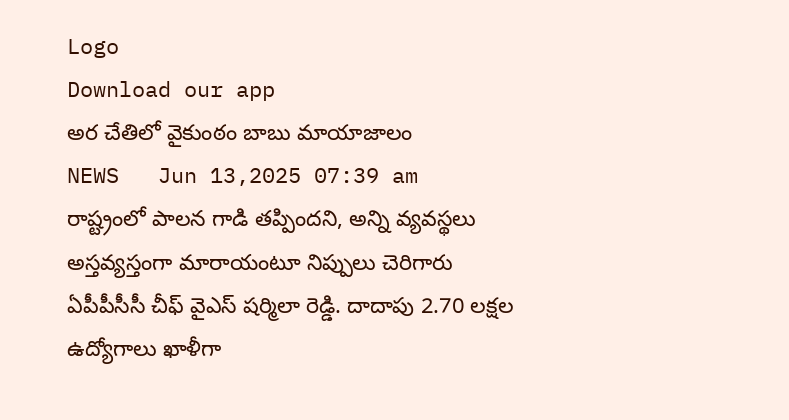Logo
Download our app
అర చేతిలో వైకుంఠం బాబు మాయాజాలం
NEWS   Jun 13,2025 07:39 am
రాష్ట్రంలో పాల‌న గాడి త‌ప్పింద‌ని, అన్ని వ్య‌వ‌స్థ‌లు అస్త‌వ్య‌స్తంగా మారాయంటూ నిప్పులు చెరిగారు ఏపీపీసీసీ చీఫ్ వైఎస్ ష‌ర్మిలా రెడ్డి. దాదాపు 2.70 లక్షల ఉద్యోగాలు ఖాళీగా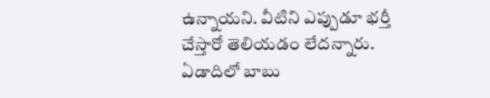ఉన్నాయని. వీటిని ఎప్పుడూ భర్తీ చేస్తారో తెలియడం లేద‌న్నారు. ఏడాదిలో బాబు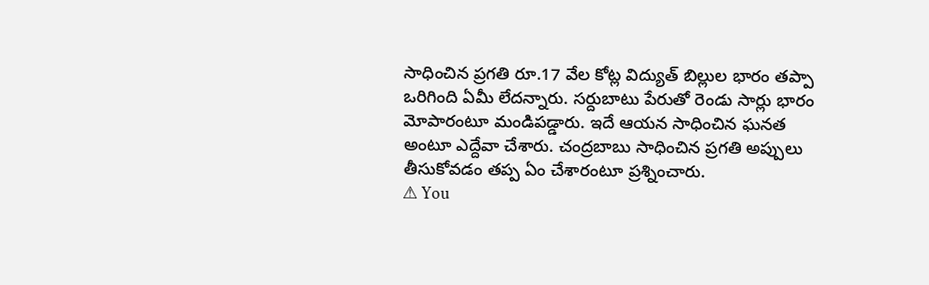సాధించిన ప్రగతి రూ.17 వేల కోట్ల విద్యుత్ బిల్లుల భారం త‌ప్పా ఒరిగింది ఏమీ లేద‌న్నారు. సర్దుబాటు పేరుతో రెండు సార్లు భారం మోపారంటూ మండిప‌డ్డారు. ఇదే ఆయ‌న సాధించిన ఘ‌న‌త అంటూ ఎద్దేవా చేశారు. చంద్రబాబు సాధించిన ప్రగతి అప్పులు తీసుకోవడం త‌ప్ప ఏం చేశారంటూ ప్ర‌శ్నించారు.
⚠ You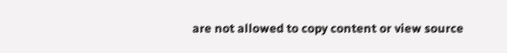are not allowed to copy content or view source